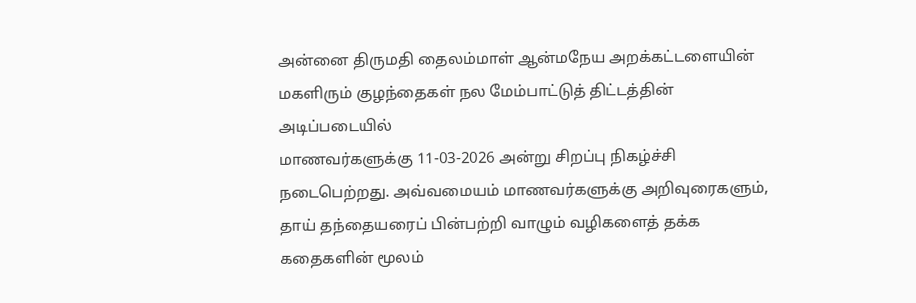அன்னை திருமதி தைலம்மாள் ஆன்மநேய அறக்கட்டளையின் மகளிரும் குழந்தைகள் நல மேம்பாட்டுத் திட்டத்தின் அடிப்படையில்
மாணவர்களுக்கு 11-03-2026 அன்று சிறப்பு நிகழ்ச்சி நடைபெற்றது. அவ்வமையம் மாணவர்களுக்கு அறிவுரைகளும், தாய் தந்தையரைப் பின்பற்றி வாழும் வழிகளைத் தக்க கதைகளின் மூலம்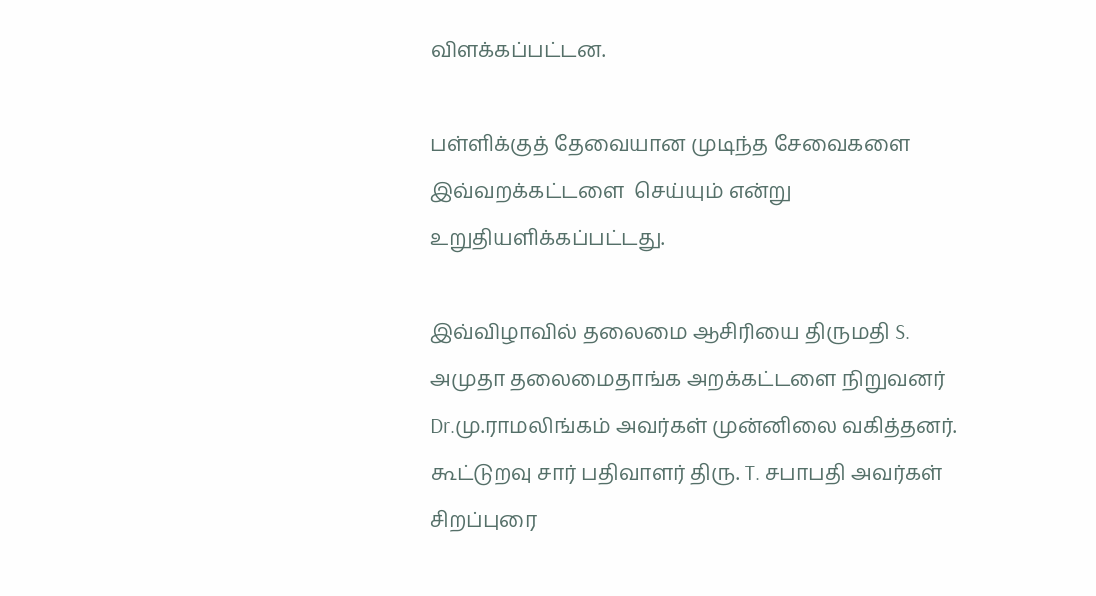விளக்கப்பட்டன.

பள்ளிக்குத் தேவையான முடிந்த சேவைகளை இவ்வறக்கட்டளை  செய்யும் என்று உறுதியளிக்கப்பட்டது.

இவ்விழாவில் தலைமை ஆசிரியை திருமதி S. அமுதா தலைமைதாங்க அறக்கட்டளை நிறுவனர் Dr.மு.ராமலிங்கம் அவர்கள் முன்னிலை வகித்தனர்.
கூட்டுறவு சார் பதிவாளர் திரு. T. சபாபதி அவர்கள் சிறப்புரை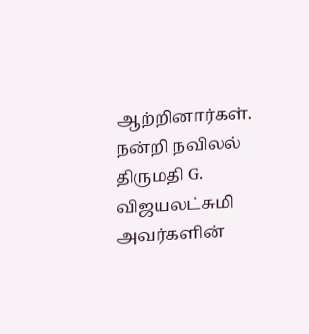ஆற்றினார்கள்.
நன்றி நவிலல் திருமதி G. விஜயலட்சுமி அவர்களின்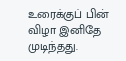உரைக்குப் பின் விழா இனிதே முடிந்தது.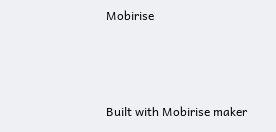Mobirise



Built with Mobirise maker